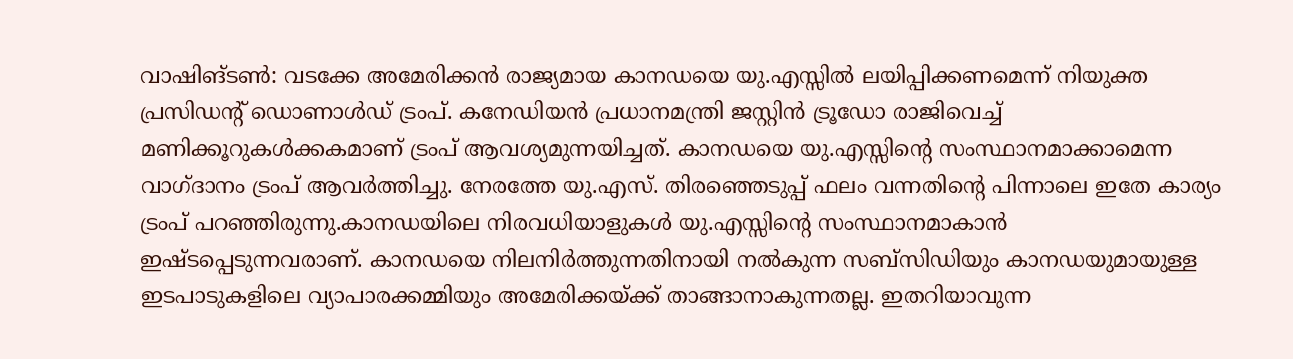വാഷിങ്ടൺ: വടക്കേ അമേരിക്കൻ രാജ്യമായ കാനഡയെ യു.എസ്സിൽ ലയിപ്പിക്കണമെന്ന് നിയുക്ത പ്രസിഡന്റ് ഡൊണാൾഡ് ട്രംപ്. കനേഡിയൻ പ്രധാനമന്ത്രി ജസ്റ്റിൻ ട്രൂഡോ രാജിവെച്ച് മണിക്കൂറുകൾക്കകമാണ് ട്രംപ് ആവശ്യമുന്നയിച്ചത്. കാനഡയെ യു.എസ്സിന്റെ സംസ്ഥാനമാക്കാമെന്ന വാഗ്ദാനം ട്രംപ് ആവർത്തിച്ചു. നേരത്തേ യു.എസ്. തിരഞ്ഞെടുപ്പ് ഫലം വന്നതിന്റെ പിന്നാലെ ഇതേ കാര്യം ട്രംപ് പറഞ്ഞിരുന്നു.കാനഡയിലെ നിരവധിയാളുകൾ യു.എസ്സിന്റെ സംസ്ഥാനമാകാൻ ഇഷ്ടപ്പെടുന്നവരാണ്. കാനഡയെ നിലനിർത്തുന്നതിനായി നൽകുന്ന സബ്സിഡിയും കാനഡയുമായുള്ള ഇടപാടുകളിലെ വ്യാപാരക്കമ്മിയും അമേരിക്കയ്ക്ക് താങ്ങാനാകുന്നതല്ല. ഇതറിയാവുന്ന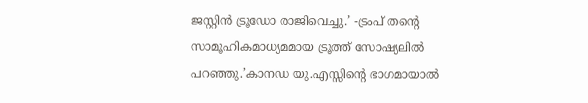ജസ്റ്റിൻ ട്രൂഡോ രാജിവെച്ചു.’ -ട്രംപ് തന്റെ സാമൂഹികമാധ്യമമായ ട്രൂത്ത് സോഷ്യലിൽ പറഞ്ഞു.’കാനഡ യു.എസ്സിന്റെ ഭാഗമായാൽ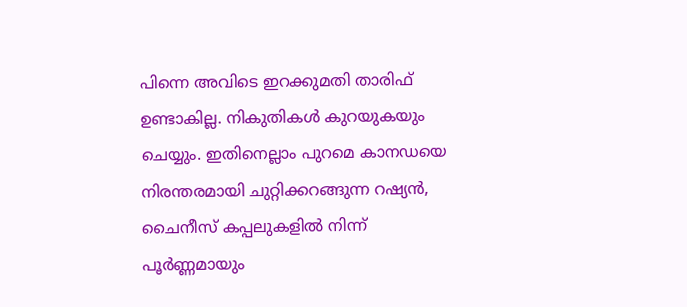പിന്നെ അവിടെ ഇറക്കുമതി താരിഫ് ഉണ്ടാകില്ല. നികുതികൾ കുറയുകയും ചെയ്യും. ഇതിനെല്ലാം പുറമെ കാനഡയെ നിരന്തരമായി ചുറ്റിക്കറങ്ങുന്ന റഷ്യൻ, ചൈനീസ് കപ്പലുകളിൽ നിന്ന് പൂർണ്ണമായും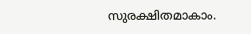സുരക്ഷിതമാകാം.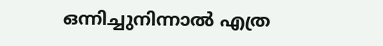ഒന്നിച്ചുനിന്നാൽ എത്ര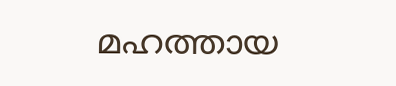മഹത്തായ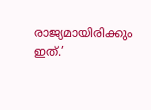രാജ്യമായിരിക്കും ഇത്.’